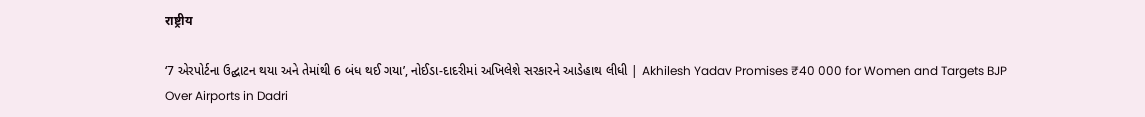राष्ट्रीय

‘7 એરપોર્ટના ઉદ્ઘાટન થયા અને તેમાંથી 6 બંધ થઈ ગયા’, નોઈડા-દાદરીમાં અખિલેશે સરકારને આડેહાથ લીધી | Akhilesh Yadav Promises ₹40 000 for Women and Targets BJP Over Airports in Dadri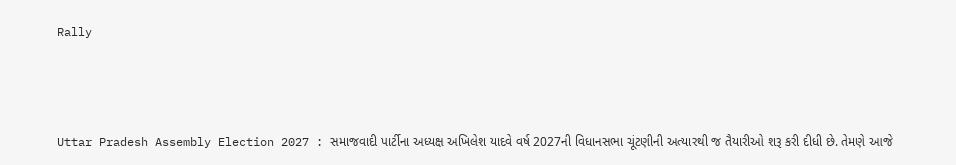Rally



Uttar Pradesh Assembly Election 2027 : સમાજવાદી પાર્ટીના અધ્યક્ષ અખિલેશ યાદવે વર્ષ 2027ની વિધાનસભા ચૂંટણીની અત્યારથી જ તૈયારીઓ શરૂ કરી દીધી છે. તેમણે આજે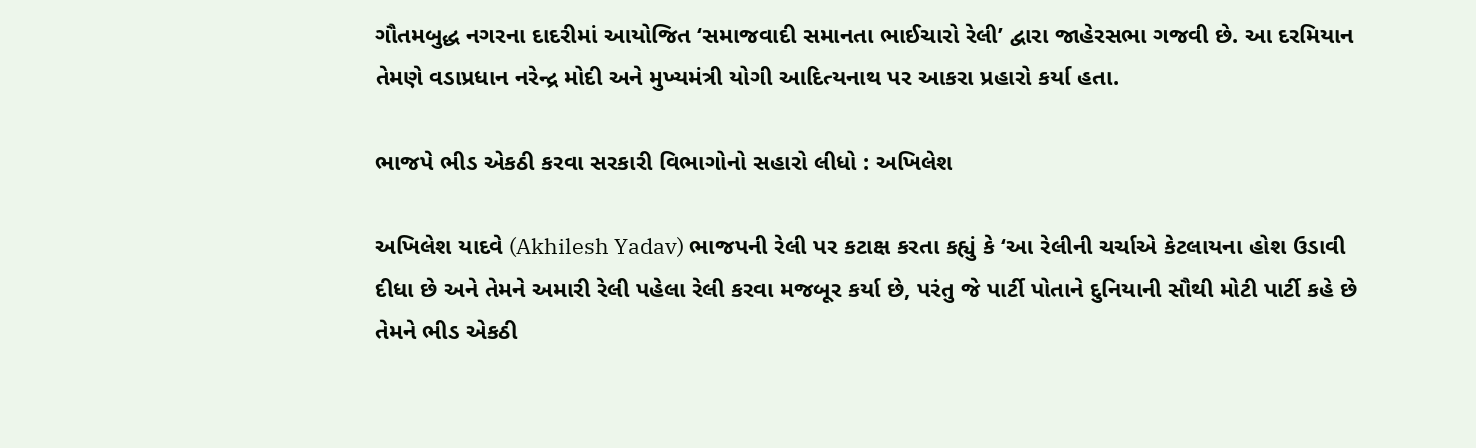ગૌતમબુદ્ધ નગરના દાદરીમાં આયોજિત ‘સમાજવાદી સમાનતા ભાઈચારો રેલી’ દ્વારા જાહેરસભા ગજવી છે. આ દરમિયાન તેમણે વડાપ્રધાન નરેન્દ્ર મોદી અને મુખ્યમંત્રી યોગી આદિત્યનાથ પર આકરા પ્રહારો કર્યા હતા.

ભાજપે ભીડ એકઠી કરવા સરકારી વિભાગોનો સહારો લીધો : અખિલેશ

અખિલેશ યાદવે (Akhilesh Yadav) ભાજપની રેલી પર કટાક્ષ કરતા કહ્યું કે ‘આ રેલીની ચર્ચાએ કેટલાયના હોશ ઉડાવી દીધા છે અને તેમને અમારી રેલી પહેલા રેલી કરવા મજબૂર કર્યા છે, પરંતુ જે પાર્ટી પોતાને દુનિયાની સૌથી મોટી પાર્ટી કહે છે તેમને ભીડ એકઠી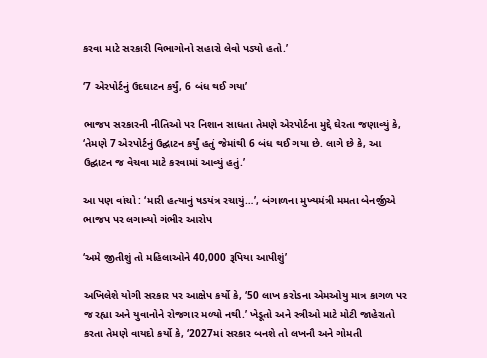કરવા માટે સરકારી વિભાગોનો સહારો લેવો પડ્યો હતો.’

‘7 એરપોર્ટનું ઉદઘાટન કર્યું, 6 બંધ થઈ ગયા’

ભાજપ સરકારની નીતિઓ પર નિશાન સાધતા તેમણે એરપોર્ટના મુદ્દે ઘેરતા જણાવ્યું કે, ‘તેમણે 7 એરપોર્ટનું ઉદ્ઘાટન કર્યું હતું જેમાંથી 6 બંધ થઈ ગયા છે. લાગે છે કે, આ ઉદ્ઘાટન જ વેચવા માટે કરવામાં આવ્યું હતું.’

આ પણ વાંચો : ‘મારી હત્યાનું ષડયંત્ર રચાયું…’, બંગાળના મુખ્યમંત્રી મમતા બેનર્જીએ ભાજપ પર લગાવ્યો ગંભીર આરોપ

‘અમે જીતીશું તો મહિલાઓને 40,000 રૂપિયા આપીશું’

અખિલેશે યોગી સરકાર પર આક્ષેપ કર્યો કે, ‘50 લાખ કરોડના એમઓયુ માત્ર કાગળ પર જ રહ્યા અને યુવાનોને રોજગાર મળ્યો નથી.’ ખેડૂતો અને સ્ત્રીઓ માટે મોટી જાહેરાતો કરતા તેમણે વાયદો કર્યો કે, ‘2027માં સરકાર બનશે તો લખનૌ અને ગોમતી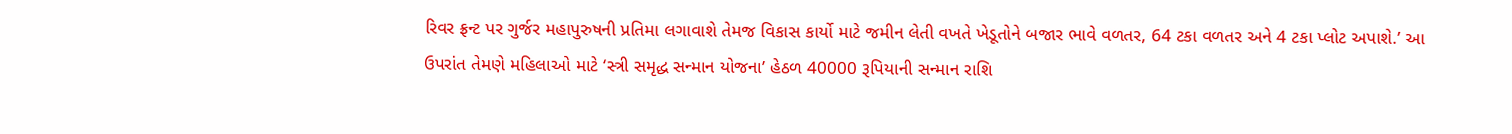રિવર ફ્રન્ટ પર ગુર્જર મહાપુરુષની પ્રતિમા લગાવાશે તેમજ વિકાસ કાર્યો માટે જમીન લેતી વખતે ખેડૂતોને બજાર ભાવે વળતર, 64 ટકા વળતર અને 4 ટકા પ્લોટ અપાશે.’ આ ઉપરાંત તેમણે મહિલાઓ માટે ‘સ્ત્રી સમૃદ્ધ સન્માન યોજના’ હેઠળ 40000 રૂપિયાની સન્માન રાશિ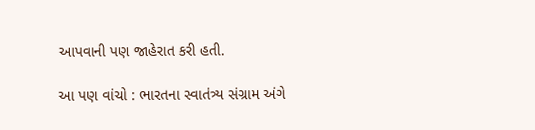આપવાની પણ જાહેરાત કરી હતી.

આ પણ વાંચો : ભારતના સ્વાતંત્ર્ય સંગ્રામ અંગે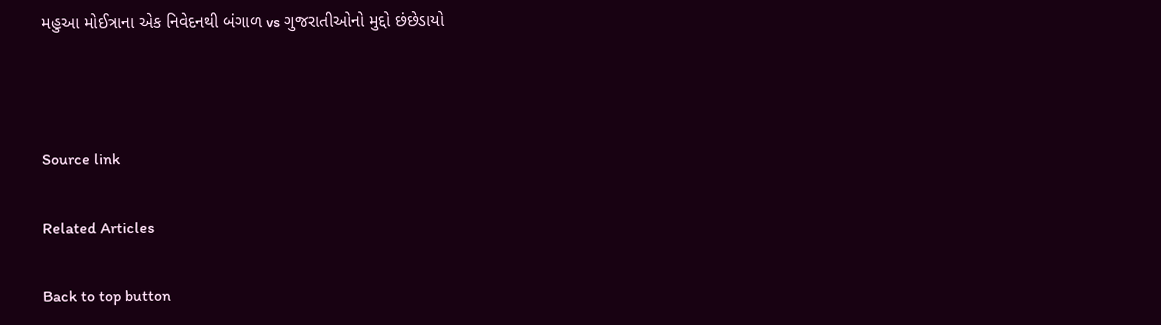મહુઆ મોઈત્રાના એક નિવેદનથી બંગાળ vs ગુજરાતીઓનો મુદ્દો છંછેડાયો



Source link

Related Articles

Back to top button